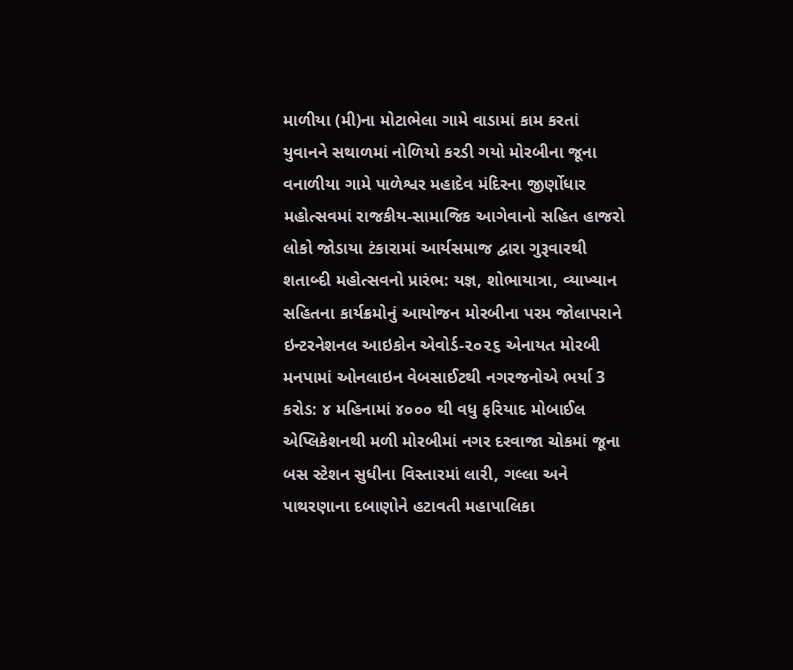માળીયા (મી)ના મોટાભેલા ગામે વાડામાં કામ કરતાં યુવાનને સથાળમાં નોળિયો કરડી ગયો મોરબીના જૂના વનાળીયા ગામે પાળેશ્વર મહાદેવ મંદિરના જીર્ણોધાર મહોત્સવમાં રાજકીય-સામાજિક આગેવાનો સહિત હાજરો લોકો જોડાયા ટંકારામાં આર્યસમાજ દ્વારા ગુરૂવારથી શતાબ્દી મહોત્સવનો પ્રારંભ: યજ્ઞ, શોભાયાત્રા, વ્યાખ્યાન સહિતના કાર્યક્રમોનું આયોજન મોરબીના પરમ જોલાપરાને ઇન્ટરનેશનલ આઇકોન એવોર્ડ-૨૦૨૬ એનાયત મોરબી મનપામાં ઓનલાઇન વેબસાઈટથી નગરજનોએ ભર્યા 3 કરોડ: ૪ મહિનામાં ૪૦૦૦ થી વધુ ફરિયાદ મોબાઈલ એપ્લિકેશનથી મળી મોરબીમાં નગર દરવાજા ચોકમાં જૂના બસ સ્ટેશન સુધીના વિસ્તારમાં લારી, ગલ્લા અને પાથરણાના દબાણોને હટાવતી મહાપાલિકા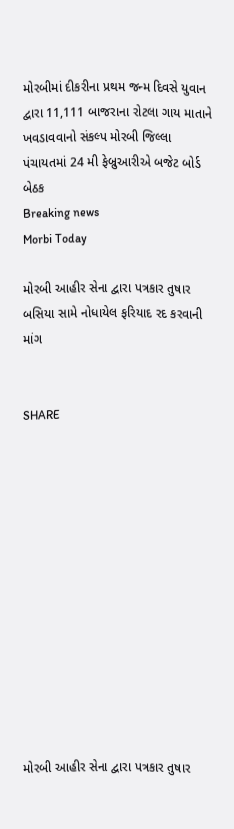મોરબીમાં દીકરીના પ્રથમ જન્મ દિવસે યુવાન દ્વારા 11,111 બાજરાના રોટલા ગાય માતાને ખવડાવવાનો સંકલ્પ મોરબી જિલ્લા પંચાયતમાં 24 મી ફેબ્રુઆરીએ બજેટ બોર્ડ બેઠક
Breaking news
Morbi Today

મોરબી આહીર સેના દ્વારા પત્રકાર તુષાર બસિયા સામે નોધાયેલ ફરિયાદ રદ કરવાની માંગ


SHARE













મોરબી આહીર સેના દ્વારા પત્રકાર તુષાર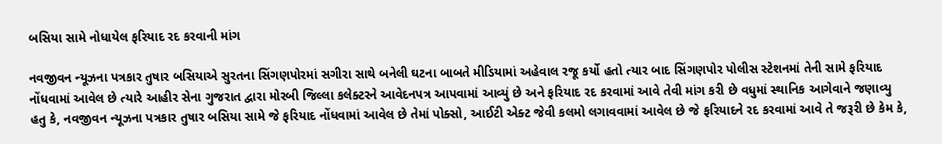બસિયા સામે નોધાયેલ ફરિયાદ રદ કરવાની માંગ

નવજીવન ન્યૂઝના પત્રકાર તુષાર બસિયાએ સુરતના સિંગણપોરમાં સગીરા સાથે બનેલી ઘટના બાબતે મીડિયામાં અહેવાલ રજૂ કર્યો હતો ત્યાર બાદ સિંગણપોર પોલીસ સ્ટેશનમાં તેની સામે ફરિયાદ નોંધવામાં આવેલ છે ત્યારે આહીર સેના ગુજરાત દ્વારા મોરબી જિલ્લા કલેક્ટરને આવેદનપત્ર આપવામાં આવ્યું છે અને ફરિયાદ રદ કરવામાં આવે તેવી માંગ કરી છે વધુમાં સ્થાનિક આગેવાને જણાવ્યુ હતુ કે, નવજીવન ન્યૂઝના પત્રકાર તુષાર બસિયા સામે જે ફરિયાદ નોંધવામાં આવેલ છે તેમાં પોક્સો, આઈટી એક્ટ જેવી કલમો લગાવવામાં આવેલ છે જે ફરિયાદને રદ કરવામાં આવે તે જરૂરી છે કેમ કે,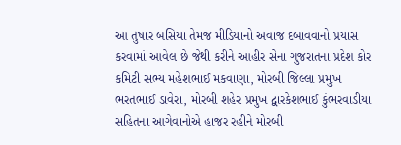આ તુષાર બસિયા તેમજ મીડિયાનો અવાજ દબાવવાનો પ્રયાસ કરવામાં આવેલ છે જેથી કરીને આહીર સેના ગુજરાતના પ્રદેશ કોર કમિટી સભ્ય મહેશભાઈ મકવાણા, મોરબી જિલ્લા પ્રમુખ ભરતભાઈ ડાવેરા, મોરબી શહેર પ્રમુખ દ્વારકેશભાઈ કુંભરવાડીયા સહિતના આગેવાનોએ હાજર રહીને મોરબી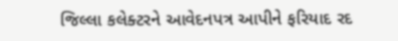જિલ્લા કલેક્ટરને આવેદનપત્ર આપીને ફરિયાદ રદ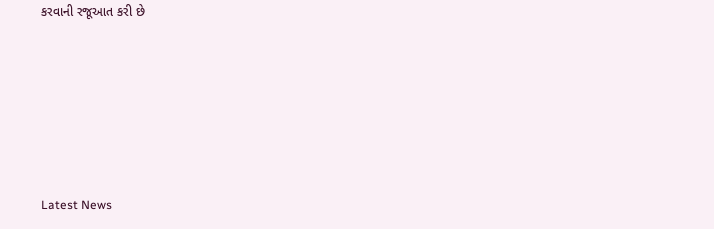કરવાની રજૂઆત કરી છે






Latest News